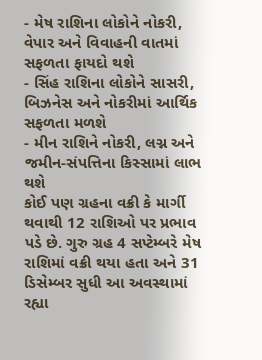- મેષ રાશિના લોકોને નોકરી, વેપાર અને વિવાહની વાતમાં સફળતા ફાયદો થશે
- સિંહ રાશિના લોકોને સાસરી, બિઝનેસ અને નોકરીમાં આર્થિક સફળતા મળશે
- મીન રાશિને નોકરી, લગ્ન અને જમીન-સંપત્તિના કિસ્સામાં લાભ થશે
કોઈ પણ ગ્રહના વક્રી કે માર્ગી થવાથી 12 રાશિઓ પર પ્રભાવ પડે છે. ગુરુ ગ્રહ 4 સપ્ટેમ્બરે મેષ રાશિમાં વક્રી થયા હતા અને 31 ડિસેમ્બર સુધી આ અવસ્થામાં રહ્યા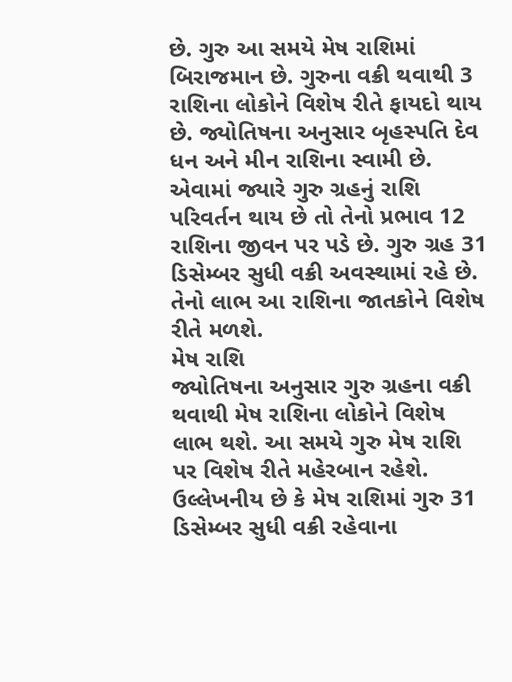છે. ગુરુ આ સમયે મેષ રાશિમાં બિરાજમાન છે. ગુરુના વક્રી થવાથી 3 રાશિના લોકોને વિશેષ રીતે ફાયદો થાય છે. જ્યોતિષના અનુસાર બૃહસ્પતિ દેવ ધન અને મીન રાશિના સ્વામી છે. એવામાં જ્યારે ગુરુ ગ્રહનું રાશિ પરિવર્તન થાય છે તો તેનો પ્રભાવ 12 રાશિના જીવન પર પડે છે. ગુરુ ગ્રહ 31 ડિસેમ્બર સુધી વક્રી અવસ્થામાં રહે છે. તેનો લાભ આ રાશિના જાતકોને વિશેષ રીતે મળશે.
મેષ રાશિ
જ્યોતિષના અનુસાર ગુરુ ગ્રહના વક્રી થવાથી મેષ રાશિના લોકોને વિશેષ લાભ થશે. આ સમયે ગુરુ મેષ રાશિ પર વિશેષ રીતે મહેરબાન રહેશે. ઉલ્લેખનીય છે કે મેષ રાશિમાં ગુરુ 31 ડિસેમ્બર સુધી વક્રી રહેવાના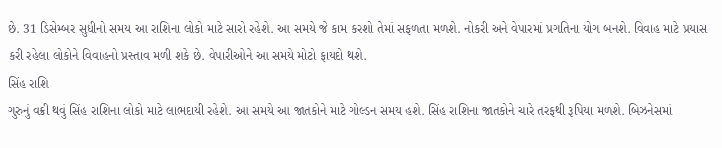છે. 31 ડિસેમ્બર સુધીનો સમય આ રાશિના લોકો માટે સારો રહેશે. આ સમયે જે કામ કરશો તેમાં સફળતા મળશે. નોકરી અને વેપારમાં પ્રગતિના યોગ બનશે. વિવાહ માટે પ્રયાસ કરી રહેલા લોકોને વિવાહનો પ્રસ્તાવ મળી શકે છે. વેપારીઓને આ સમયે મોટો ફાયદો થશે.
સિંહ રાશિ
ગુરુનું વક્રી થવું સિંહ રાશિના લોકો માટે લાભદાયી રહેશે. આ સમયે આ જાતકોને માટે ગોલ્ડન સમય હશે. સિંહ રાશિના જાતકોને ચારે તરફથી રૂપિયા મળશે. બિઝનેસમાં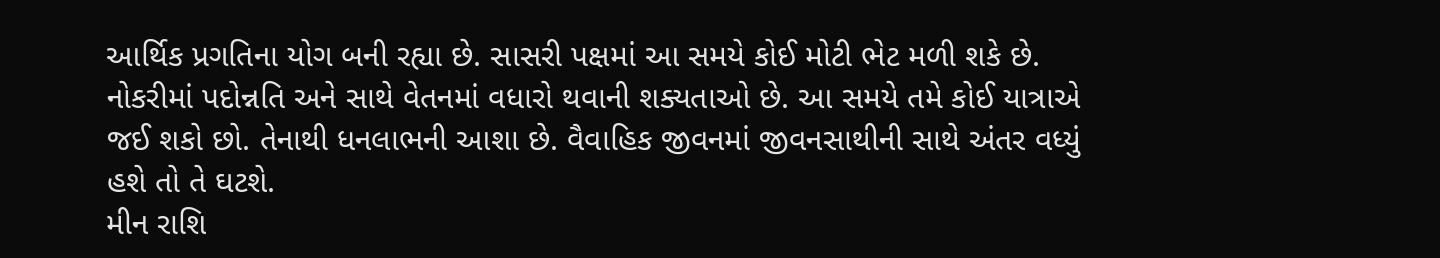આર્થિક પ્રગતિના યોગ બની રહ્યા છે. સાસરી પક્ષમાં આ સમયે કોઈ મોટી ભેટ મળી શકે છે. નોકરીમાં પદોન્નતિ અને સાથે વેતનમાં વધારો થવાની શક્યતાઓ છે. આ સમયે તમે કોઈ યાત્રાએ જઈ શકો છો. તેનાથી ધનલાભની આશા છે. વૈવાહિક જીવનમાં જીવનસાથીની સાથે અંતર વધ્યું હશે તો તે ઘટશે.
મીન રાશિ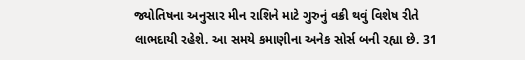જ્યોતિષના અનુસાર મીન રાશિને માટે ગુરુનું વક્રી થવું વિશેષ રીતે લાભદાયી રહેશે. આ સમયે કમાણીના અનેક સોર્સ બની રહ્યા છે. 31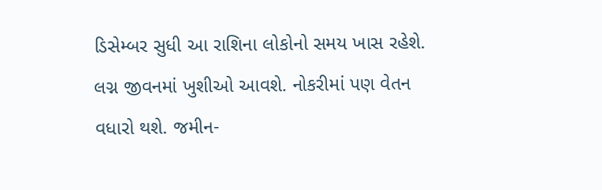ડિસેમ્બર સુધી આ રાશિના લોકોનો સમય ખાસ રહેશે. લગ્ન જીવનમાં ખુશીઓ આવશે. નોકરીમાં પણ વેતન વધારો થશે. જમીન-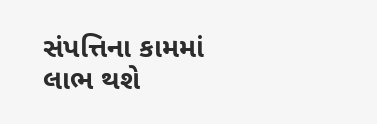સંપત્તિના કામમાં લાભ થશે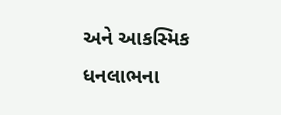અને આકસ્મિક ધનલાભના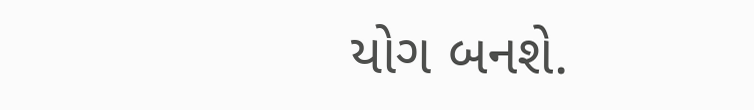યોગ બનશે.